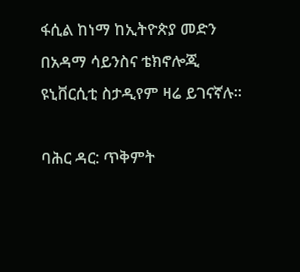ፋሲል ከነማ ከኢትዮጵያ መድን በአዳማ ሳይንስና ቴክኖሎጂ ዩኒቨርሲቲ ስታዲየም ዛሬ ይገናኛሉ።

ባሕር ዳር: ጥቅምት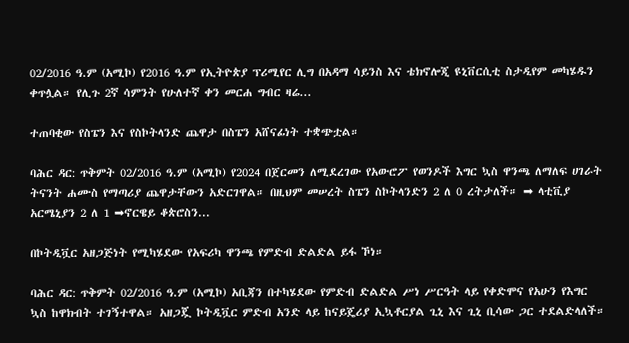02/2016 ዓ.ም (አሚኮ) የ2016 ዓ.ም የኢትዮጵያ ፕሪሚየር ሊግ በአዳማ ሳይንስ እና ቴክኖሎጂ ዩኒቨርሲቲ ስታዲየም መካሄዱን ቀጥሏል። የሊጉ 2ኛ ሳምንት የሁለተኛ ቀን መርሐ ግብር ዛሬ...

ተጠባቂው የስፔን እና የስኮትላንድ ጨዋታ በስፔን አሸናፊነት ተቋጭቷል።

ባሕር ዳር: ጥቅምት 02/2016 ዓ.ም (አሚኮ) የ2024 በጀርመን ለሚደረገው የአውሮፖ የወንዶች እግር ኳስ ዋንጫ ለማለፍ ሀገራት ትናንት ሐሙስ የማጣሪያ ጨዋታቸውን አድርገዋል። በዚህም መሠረት ስፔን ስኮትላንድን 2 ለ 0 ረትታለች። ➡ ላቲቪያ አርሜኒያን 2 ለ 1 ➡ኖርዌይ ቆጵሮስን...

በኮትዲቯር አዘጋጅነት የሚካሄደው የአፍሪካ ዋንጫ የምድብ ድልድል ይፋ ኾነ።

ባሕር ዳር: ጥቅምት 02/2016 ዓ.ም (አሚኮ) አቢጃን በተካሄደው የምድብ ድልድል ሥነ ሥርዓት ላይ የቀድሞና የአሁን የእግር ኳስ ከዋክብት ተገኝተዋል። አዘጋጇ ኮትዲቯር ምድብ አንድ ላይ ከናይጄሪያ ኢኳቶርያል ጊኒ እና ጊኒ ቢሳው ጋር ተደልድላለች።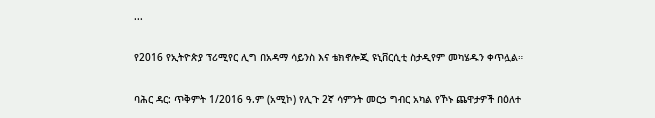...

የ2016 የኢትዮጵያ ፕሪሚየር ሊግ በአዳማ ሳይንስ እና ቴክኖሎጂ ዩኒቨርሲቲ ስታዲየም መካሄዱን ቀጥሏል።

ባሕር ዳር: ጥቅምት 1/2016 ዓ.ም (አሚኮ) የሊጉ 2ኛ ሳምንት መርኃ ግብር አካል የኾኑ ጨዋታዎች በዕለተ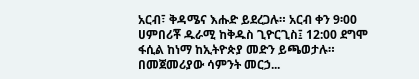አርብ፣ ቅዳሜና እሑድ ይደረጋሉ። አርብ ቀን 9፡00 ሀምበሪቾ ዱራሚ ከቅዱስ ጊዮርጊስ፤ 12:00 ደግሞ ፋሲል ከነማ ከኢትዮጵያ መድን ይጫወታሉ። በመጀመሪያው ሳምንት መርኃ...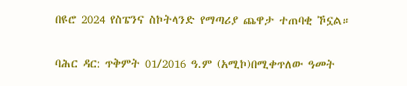በዩሮ 2024 የስፔንና ስኮትላንድ የማጣሪያ ጨዋታ ተጠባቂ ኾኗል።

ባሕር ዳር: ጥቅምት 01/2016 ዓ.ም (አሚኮ)በሚቀጥለው ዓመት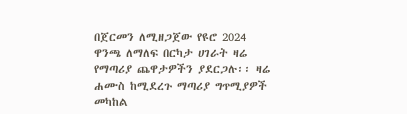በጀርመን ለሚዘጋጀው የዩሮ 2024 ዋንጫ ለማለፍ በርካታ ሀገራት ዛሬ የማጣሪያ ጨዋታዎችን ያደርጋሉ፡፡ ዛሬ ሐሙስ ከሚደረጉ ማጣሪያ ግጥሚያዎች መካከል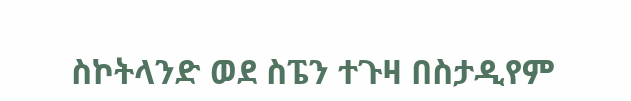ስኮትላንድ ወደ ስፔን ተጉዛ በስታዲየም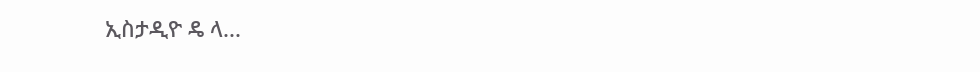ኢስታዲዮ ዴ ላ...